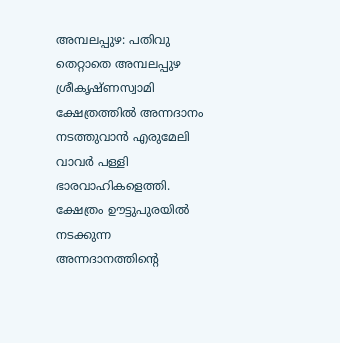അമ്പലപ്പുഴ: പതിവു തെറ്റാതെ അമ്പലപ്പുഴ ശ്രീകൃഷ്ണസ്വാമി ക്ഷേത്രത്തിൽ അന്നദാനം നടത്തുവാൻ എരുമേലി വാവർ പള്ളി ഭാരവാഹികളെത്തി. ക്ഷേത്രം ഊട്ടുപുരയിൽ നടക്കുന്ന അന്നദാനത്തിന്റെ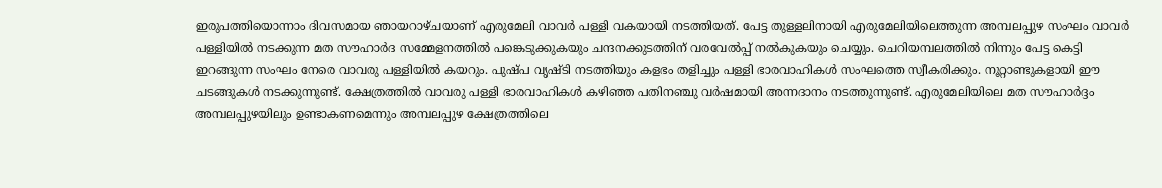ഇരുപത്തിയൊന്നാം ദിവസമായ ഞായറാഴ്ചയാണ് എരുമേലി വാവർ പള്ളി വകയായി നടത്തിയത്. പേട്ട തുള്ളലിനായി എരുമേലിയിലെത്തുന്ന അമ്പലപ്പുഴ സംഘം വാവർ പള്ളിയിൽ നടക്കുന്ന മത സൗഹാർദ സമ്മേളനത്തിൽ പങ്കെടുക്കുകയും ചന്ദനക്കുടത്തിന് വരവേൽപ്പ് നൽകുകയും ചെയ്യും. ചെറിയമ്പലത്തിൽ നിന്നും പേട്ട കെട്ടി ഇറങ്ങുന്ന സംഘം നേരെ വാവരു പള്ളിയിൽ കയറും. പുഷ്പ വൃഷ്ടി നടത്തിയും കളഭം തളിച്ചും പള്ളി ഭാരവാഹികൾ സംഘത്തെ സ്വീകരിക്കും. നൂറ്റാണ്ടുകളായി ഈ ചടങ്ങുകൾ നടക്കുന്നുണ്ട്. ക്ഷേത്രത്തിൽ വാവരു പള്ളി ഭാരവാഹികൾ കഴിഞ്ഞ പതിനഞ്ചു വർഷമായി അന്നദാനം നടത്തുന്നുണ്ട്. എരുമേലിയിലെ മത സൗഹാർദ്ദം അമ്പലപ്പുഴയിലും ഉണ്ടാകണമെന്നും അമ്പലപ്പുഴ ക്ഷേത്രത്തിലെ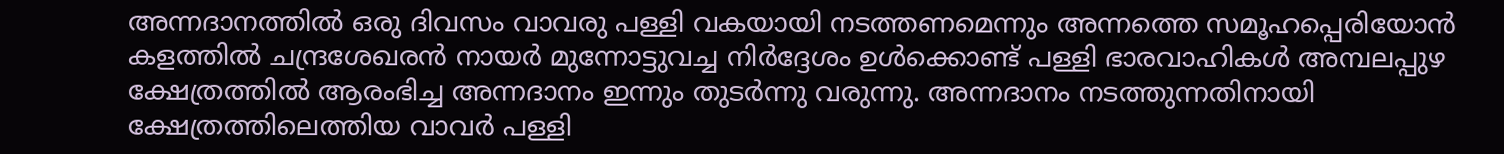അന്നദാനത്തിൽ ഒരു ദിവസം വാവരു പള്ളി വകയായി നടത്തണമെന്നും അന്നത്തെ സമൂഹപ്പെരിയോൻ കളത്തിൽ ചന്ദ്രശേഖരൻ നായർ മുന്നോട്ടുവച്ച നിർദ്ദേശം ഉൾക്കൊണ്ട് പള്ളി ഭാരവാഹികൾ അമ്പലപ്പുഴ ക്ഷേത്രത്തിൽ ആരംഭിച്ച അന്നദാനം ഇന്നും തുടർന്നു വരുന്നു. അന്നദാനം നടത്തുന്നതിനായി ക്ഷേത്രത്തിലെത്തിയ വാവർ പള്ളി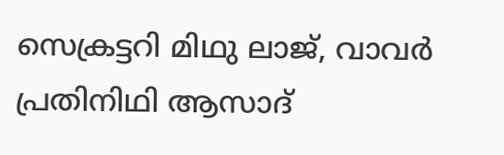സെക്രട്ടറി മിഥു ലാജ്, വാവർ പ്രതിനിഥി ആസാദ്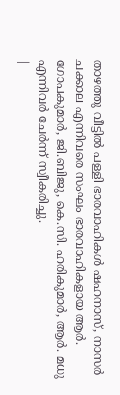താഴത്തു വീട്ടിൽ പള്ളി ഭാരവാഹികൾ ഷഹനാസ്, നാസർ ചക്കാല എന്നിവരെ സംഘം ഭാരവാഹികളായ ആർ. ഗോപകുമാർ, ജി.ബിജു, കെ.സി. ഹരികുമാർ, ആർ. മധു എന്നിവർ ചേർന്ന് സ്വീകരിച്ചു.
|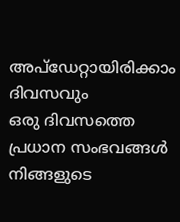അപ്ഡേറ്റായിരിക്കാം ദിവസവും
ഒരു ദിവസത്തെ പ്രധാന സംഭവങ്ങൾ നിങ്ങളുടെ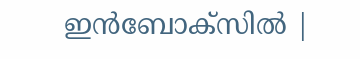ഇൻബോക്സിൽ |